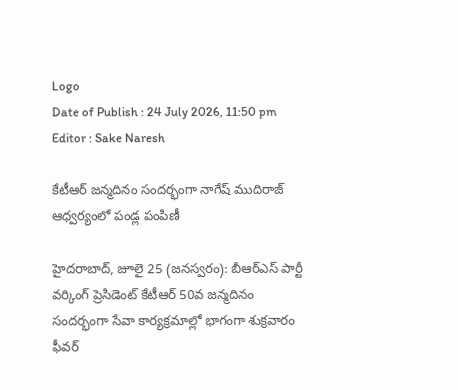Logo
Date of Publish : 24 July 2026, 11:50 pm
Editor : Sake Naresh

కేటీఆర్ జన్మదినం సందర్భంగా నాగేష్ ముదిరాజ్ ఆధ్వర్యంలో పండ్ల పంపిణీ

హైదరాబాద్, జూలై 25 (జనస్వరం): బీఆర్ఎస్ పార్టీ వర్కింగ్ ప్రెసిడెంట్ కేటీఆర్ 50వ జన్మదినం సందర్భంగా సేవా కార్యక్రమాల్లో భాగంగా శుక్రవారం ఫీవర్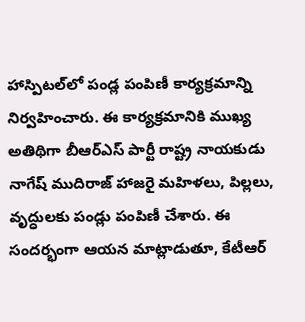హాస్పిటల్‌లో పండ్ల పంపిణీ కార్యక్రమాన్ని నిర్వహించారు. ఈ కార్యక్రమానికి ముఖ్య అతిథిగా బీఆర్ఎస్ పార్టీ రాష్ట్ర నాయకుడు నాగేష్ ముదిరాజ్ హాజరై మహిళలు, పిల్లలు, వృద్ధులకు పండ్లు పంపిణీ చేశారు. ఈ సందర్భంగా ఆయన మాట్లాడుతూ, కేటీఆర్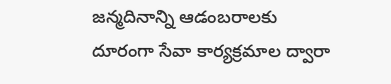జన్మదినాన్ని ఆడంబరాలకు దూరంగా సేవా కార్యక్రమాల ద్వారా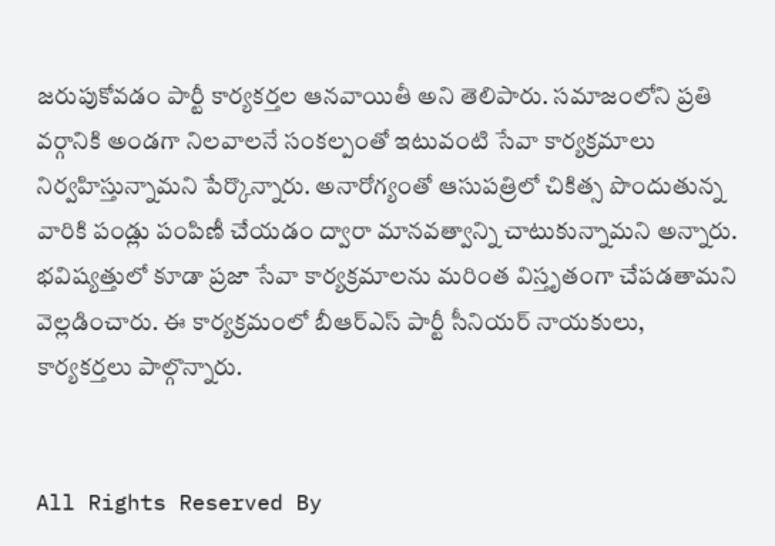జరుపుకోవడం పార్టీ కార్యకర్తల ఆనవాయితీ అని తెలిపారు. సమాజంలోని ప్రతి వర్గానికి అండగా నిలవాలనే సంకల్పంతో ఇటువంటి సేవా కార్యక్రమాలు నిర్వహిస్తున్నామని పేర్కొన్నారు. అనారోగ్యంతో ఆసుపత్రిలో చికిత్స పొందుతున్న వారికి పండ్లు పంపిణీ చేయడం ద్వారా మానవత్వాన్ని చాటుకున్నామని అన్నారు. భవిష్యత్తులో కూడా ప్రజా సేవా కార్యక్రమాలను మరింత విస్తృతంగా చేపడతామని వెల్లడించారు. ఈ కార్యక్రమంలో బీఆర్ఎస్ పార్టీ సీనియర్ నాయకులు, కార్యకర్తలు పాల్గొన్నారు.


All Rights Reserved By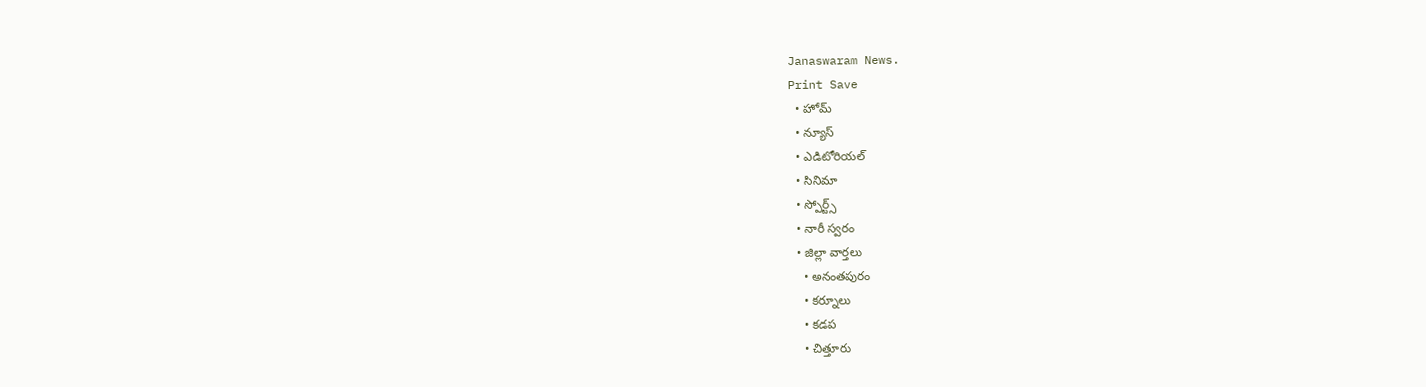Janaswaram News.
Print Save
  • హోమ్
  • న్యూస్
  • ఎడిటోరియల్
  • సినిమా
  • స్పోర్ట్స్
  • నారీ స్వరం
  • జిల్లా వార్తలు
    • అనంతపురం
    • కర్నూలు
    • కడప
    • చిత్తూరు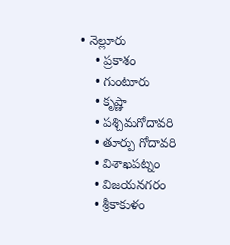• నెల్లూరు
    • ప్రకాశం
    • గుంటూరు
    • కృష్ణా
    • పశ్చిమగోదావరి
    • తూర్పు గోదావరి
    • విశాఖపట్నం
    • విజయనగరం
    • శ్రీకాకుళం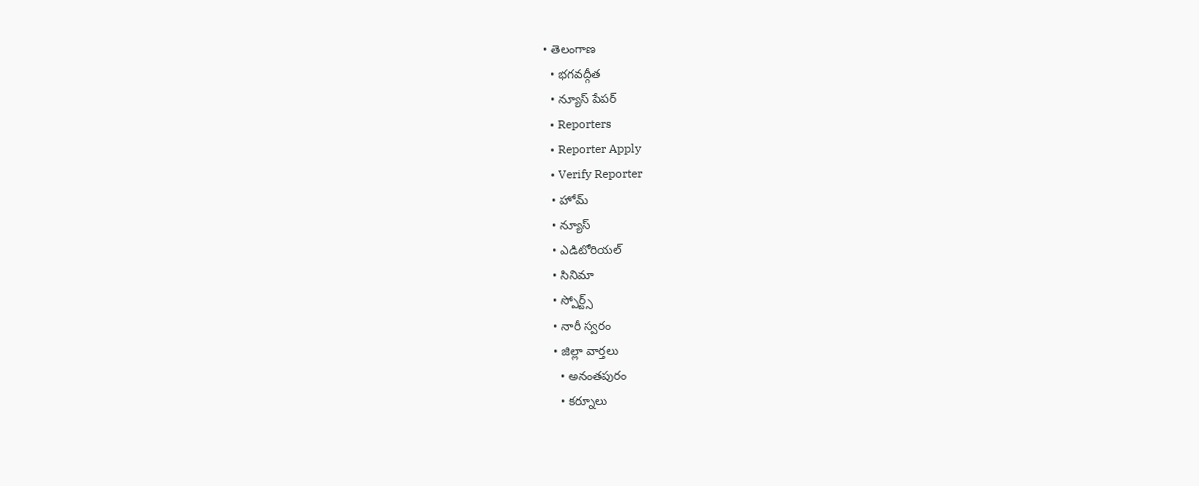• తెలంగాణ
  • భగవద్గీత
  • న్యూస్ పేపర్
  • Reporters
  • Reporter Apply
  • Verify Reporter
  • హోమ్
  • న్యూస్
  • ఎడిటోరియల్
  • సినిమా
  • స్పోర్ట్స్
  • నారీ స్వరం
  • జిల్లా వార్తలు
    • అనంతపురం
    • కర్నూలు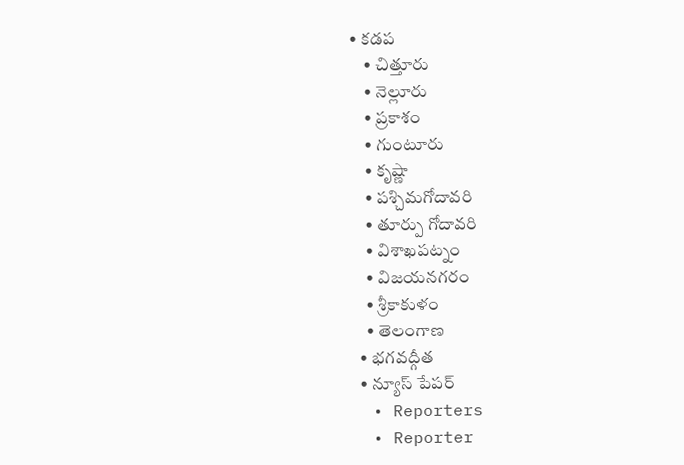• కడప
    • చిత్తూరు
    • నెల్లూరు
    • ప్రకాశం
    • గుంటూరు
    • కృష్ణా
    • పశ్చిమగోదావరి
    • తూర్పు గోదావరి
    • విశాఖపట్నం
    • విజయనగరం
    • శ్రీకాకుళం
    • తెలంగాణ
  • భగవద్గీత
  • న్యూస్ పేపర్
  • Reporters
  • Reporter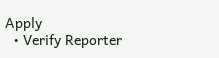Apply
  • Verify Reporter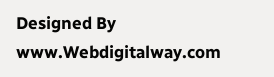Designed By www.Webdigitalway.com